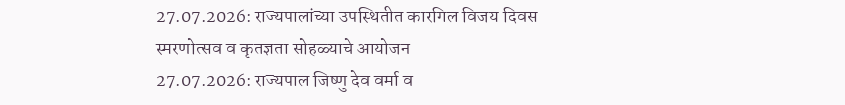27.07.2026: राज्यपालांच्या उपस्थितीत कारगिल विजय दिवस स्मरणोत्सव व कृतज्ञता सोहळ्याचे आयोजन
27.07.2026: राज्यपाल जिष्णु देव वर्मा व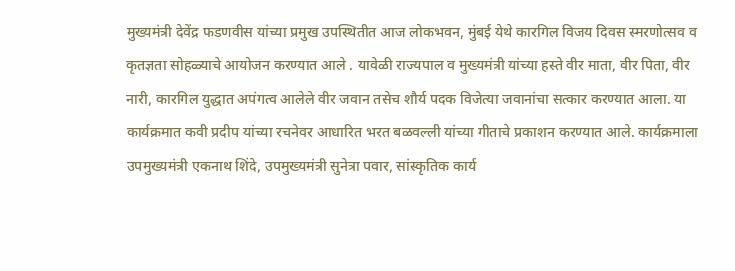मुख्यमंत्री देवेंद्र फडणवीस यांच्या प्रमुख उपस्थितीत आज लोकभवन, मुंबई येथे कारगिल विजय दिवस स्मरणोत्सव व कृतज्ञता सोहळ्याचे आयोजन करण्यात आले . यावेळी राज्यपाल व मुख्यमंत्री यांच्या हस्ते वीर माता, वीर पिता, वीर नारी, कारगिल युद्धात अपंगत्व आलेले वीर जवान तसेच शौर्य पदक विजेत्या जवानांचा सत्कार करण्यात आला. या कार्यक्रमात कवी प्रदीप यांच्या रचनेवर आधारित भरत बळवल्ली यांच्या गीताचे प्रकाशन करण्यात आले. कार्यक्रमाला उपमुख्यमंत्री एकनाथ शिंदे, उपमुख्यमंत्री सुनेत्रा पवार, सांस्कृतिक कार्य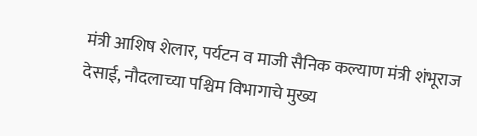मंत्री आशिष शेलार, पर्यटन व माजी सैनिक कल्याण मंत्री शंभूराज देसाई, नौदलाच्या पश्चिम विभागाचे मुख्य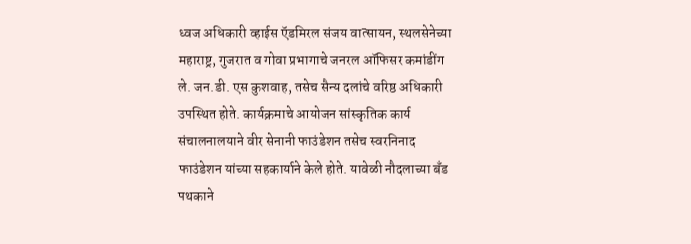ध्वज अधिकारी व्हाईस ऍडमिरल संजय वात्सायन, स्थलसेनेच्या महाराष्ट्र, गुजरात व गोवा प्रभागाचे जनरल ऑफिसर कमांडींग ले. जन.डी. एस कुशवाह, तसेच सैन्य दलांचे वरिष्ठ अधिकारी उपस्थित होते. कार्यक्रमाचे आयोजन सांस्कृतिक कार्य संचालनालयाने वीर सेनानी फाउंडेशन तसेच स्वरनिनाद फाउंडेशन यांच्या सहकार्याने केले होते. यावेळी नौदलाच्या बँड पथकाने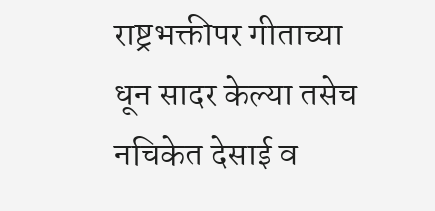राष्ट्रभक्तीपर गीताच्या धून सादर केल्या तसेच नचिकेत देसाई व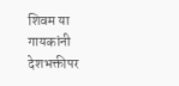शिवम या गायकांनी देशभक्तीपर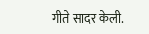गीते सादर केली.